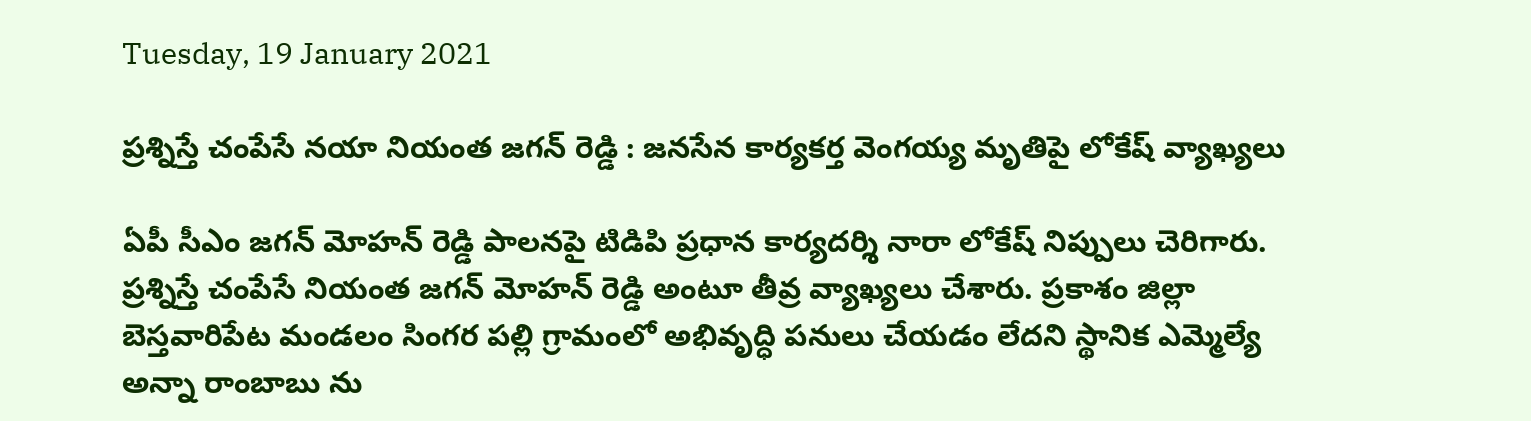Tuesday, 19 January 2021

ప్రశ్నిస్తే చంపేసే నయా నియంత జగన్ రెడ్డి : జనసేన కార్యకర్త వెంగయ్య మృతిపై లోకేష్ వ్యాఖ్యలు

ఏపీ సీఎం జగన్ మోహన్ రెడ్డి పాలనపై టిడిపి ప్రధాన కార్యదర్శి నారా లోకేష్ నిప్పులు చెరిగారు. ప్రశ్నిస్తే చంపేసే నియంత జగన్ మోహన్ రెడ్డి అంటూ తీవ్ర వ్యాఖ్యలు చేశారు. ప్రకాశం జిల్లా బెస్తవారిపేట మండలం సింగర పల్లి గ్రామంలో అభివృద్ధి పనులు చేయడం లేదని స్థానిక ఎమ్మెల్యే అన్నా రాంబాబు ను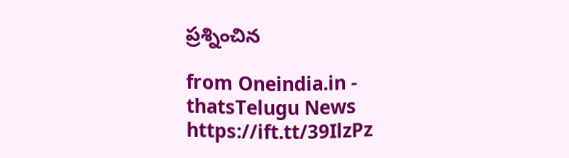ప్రశ్నించిన

from Oneindia.in - thatsTelugu News https://ift.tt/39IlzPz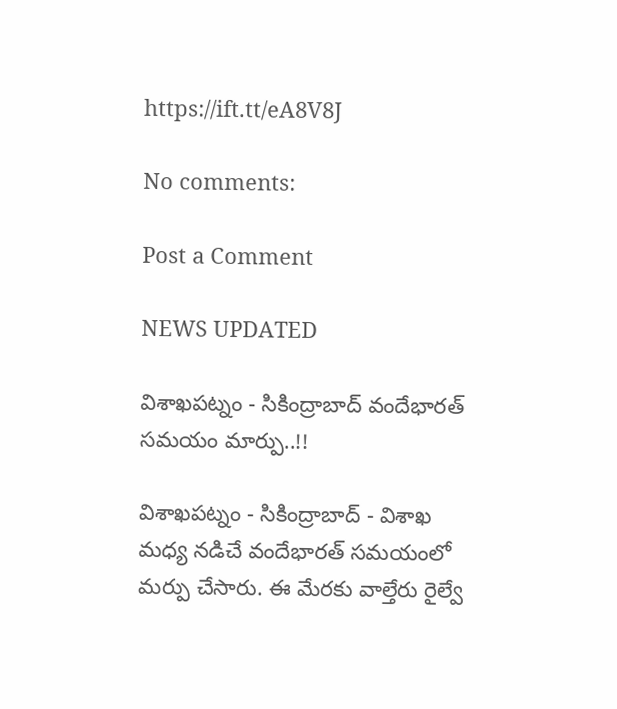https://ift.tt/eA8V8J

No comments:

Post a Comment

NEWS UPDATED

విశాఖపట్నం - సికింద్రాబాద్ వందేభారత్ సమయం మార్పు..!!

విశాఖపట్నం - సికింద్రాబాద్ - విశాఖ మధ్య నడిచే వందేభారత్ సమయంలో మర్పు చేసారు. ఈ మేరకు వాల్తేరు రైల్వే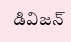డివిజన్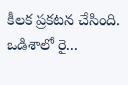కీలక ప్రకటన చేసింది. ఒడిశాలో రై...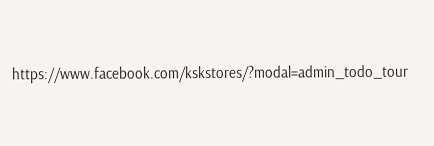https://www.facebook.com/kskstores/?modal=admin_todo_tour